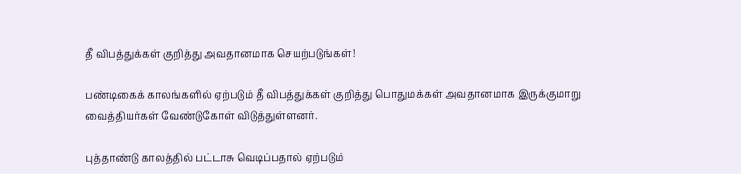தீ விபத்துக்கள் குறித்து அவதானமாக செயற்படுங்கள்!

பண்டிகைக் காலங்களில் ஏற்படும் தீ விபத்துக்கள் குறித்து பொதுமக்கள் அவதானமாக இருக்குமாறு வைத்தியர்கள் வேண்டுகோள் விடுத்துள்ளனர்.

புத்தாண்டு காலத்தில் பட்டாசு வெடிப்பதால் ஏற்படும்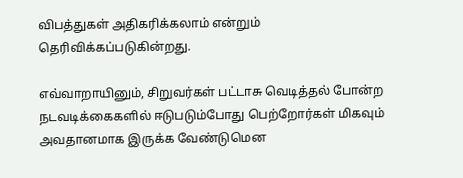விபத்துகள் அதிகரிக்கலாம் என்றும் தெரிவிக்கப்படுகின்றது.

எவ்வாறாயினும், சிறுவர்கள் பட்டாசு வெடித்தல் போன்ற நடவடிக்கைகளில் ஈடுபடும்போது பெற்றோர்கள் மிகவும் அவதானமாக இருக்க வேண்டுமென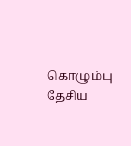கொழும்பு தேசிய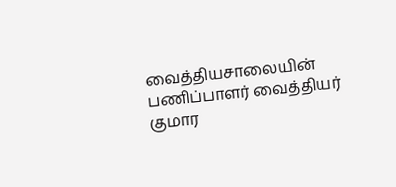வைத்தியசாலையின் பணிப்பாளர் வைத்தியர் குமார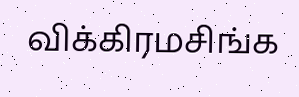விக்கிரமசிங்க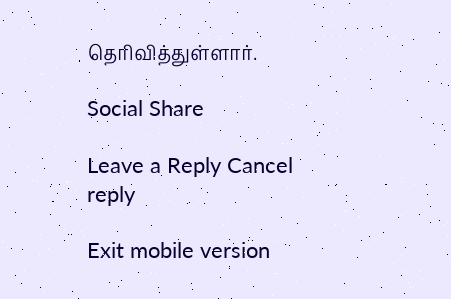தெரிவித்துள்ளார்.

Social Share

Leave a Reply Cancel reply

Exit mobile version